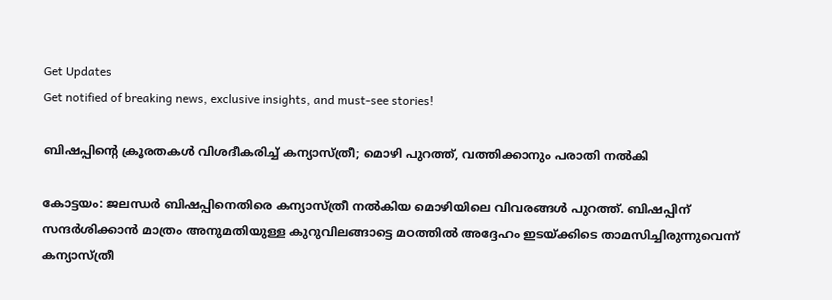Get Updates
Get notified of breaking news, exclusive insights, and must-see stories!

ബിഷപ്പിന്റെ ക്രൂരതകള്‍ വിശദീകരിച്ച് കന്യാസ്ത്രീ; മൊഴി പുറത്ത്, വത്തിക്കാനും പരാതി നല്‍കി

കോട്ടയം: ജലന്ധര്‍ ബിഷപ്പിനെതിരെ കന്യാസ്ത്രീ നല്‍കിയ മൊഴിയിലെ വിവരങ്ങള്‍ പുറത്ത്. ബിഷപ്പിന് സന്ദര്‍ശിക്കാന്‍ മാത്രം അനുമതിയുള്ള കുറുവിലങ്ങാട്ടെ മഠത്തില്‍ അദ്ദേഹം ഇടയ്ക്കിടെ താമസിച്ചിരുന്നുവെന്ന് കന്യാസ്ത്രീ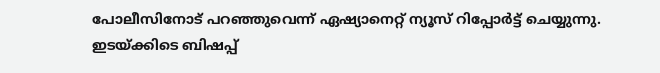പോലീസിനോട് പറഞ്ഞുവെന്ന് ഏഷ്യാനെറ്റ് ന്യൂസ് റിപ്പോര്‍ട്ട് ചെയ്യുന്നു. ഇടയ്ക്കിടെ ബിഷപ്പ്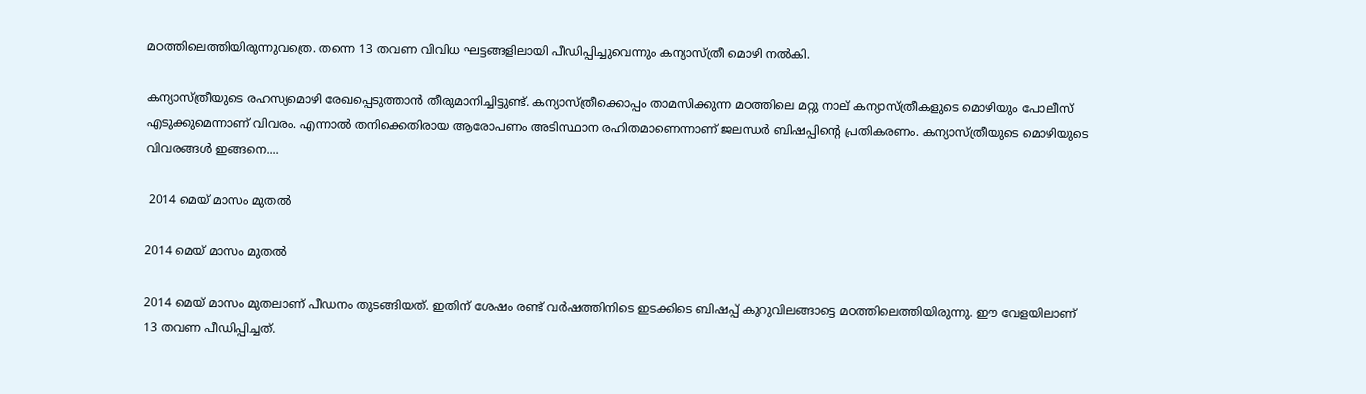മഠത്തിലെത്തിയിരുന്നുവത്രെ. തന്നെ 13 തവണ വിവിധ ഘട്ടങ്ങളിലായി പീഡിപ്പിച്ചുവെന്നും കന്യാസ്ത്രീ മൊഴി നല്‍കി.

കന്യാസ്ത്രീയുടെ രഹസ്യമൊഴി രേഖപ്പെടുത്താന്‍ തീരുമാനിച്ചിട്ടുണ്ട്. കന്യാസ്ത്രീക്കൊപ്പം താമസിക്കുന്ന മഠത്തിലെ മറ്റു നാല് കന്യാസ്ത്രീകളുടെ മൊഴിയും പോലീസ് എടുക്കുമെന്നാണ് വിവരം. എന്നാല്‍ തനിക്കെതിരായ ആരോപണം അടിസ്ഥാന രഹിതമാണെന്നാണ് ജലന്ധര്‍ ബിഷപ്പിന്റെ പ്രതികരണം. കന്യാസ്ത്രീയുടെ മൊഴിയുടെ വിവരങ്ങള്‍ ഇങ്ങനെ....

 2014 മെയ് മാസം മുതല്‍

2014 മെയ് മാസം മുതല്‍

2014 മെയ് മാസം മുതലാണ് പീഡനം തുടങ്ങിയത്. ഇതിന് ശേഷം രണ്ട് വര്‍ഷത്തിനിടെ ഇടക്കിടെ ബിഷപ്പ് കുറുവിലങ്ങാട്ടെ മഠത്തിലെത്തിയിരുന്നു. ഈ വേളയിലാണ് 13 തവണ പീഡിപ്പിച്ചത്.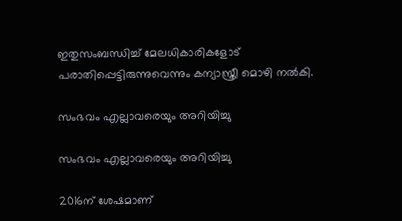ഇതുസംബന്ധിച്ച് മേലധികാരികളോട് പരാതിപ്പെട്ടിരുന്നുവെന്നും കന്യാസ്ത്രീ മൊഴി നല്‍കി.

സംഭവം എല്ലാവരെയും അറിയിച്ചു

സംഭവം എല്ലാവരെയും അറിയിച്ചു

2016ന് ശേഷമാണ്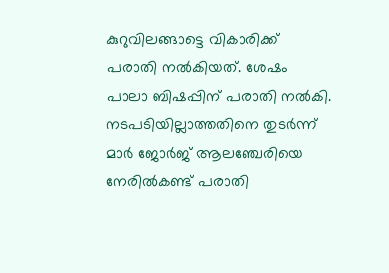കുറുവിലങ്ങാട്ടെ വികാരിക്ക് പരാതി നല്‍കിയത്. ശേഷം പാലാ ബിഷപ്പിന് പരാതി നല്‍കി. നടപടിയില്ലാത്തതിനെ തുടര്‍ന്ന് മാര്‍ ജോര്‍ജ് ആലഞ്ചേരിയെ നേരില്‍കണ്ട് പരാതി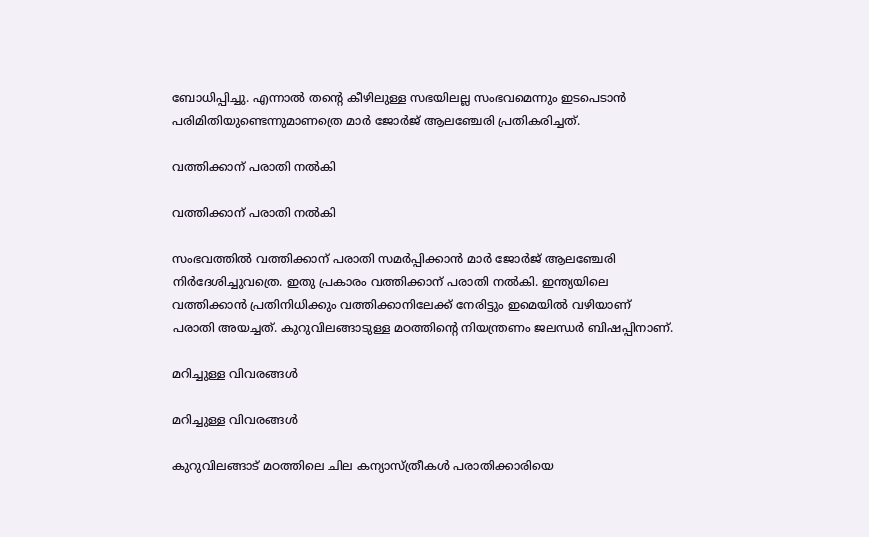ബോധിപ്പിച്ചു. എന്നാല്‍ തന്റെ കീഴിലുള്ള സഭയിലല്ല സംഭവമെന്നും ഇടപെടാന്‍ പരിമിതിയുണ്ടെന്നുമാണത്രെ മാര്‍ ജോര്‍ജ് ആലഞ്ചേരി പ്രതികരിച്ചത്.

വത്തിക്കാന് പരാതി നല്‍കി

വത്തിക്കാന് പരാതി നല്‍കി

സംഭവത്തില്‍ വത്തിക്കാന് പരാതി സമര്‍പ്പിക്കാന്‍ മാര്‍ ജോര്‍ജ് ആലഞ്ചേരി നിര്‍ദേശിച്ചുവത്രെ. ഇതു പ്രകാരം വത്തിക്കാന് പരാതി നല്‍കി. ഇന്ത്യയിലെ വത്തിക്കാന്‍ പ്രതിനിധിക്കും വത്തിക്കാനിലേക്ക് നേരിട്ടും ഇമെയില്‍ വഴിയാണ് പരാതി അയച്ചത്. കുറുവിലങ്ങാടുള്ള മഠത്തിന്റെ നിയന്ത്രണം ജലന്ധര്‍ ബിഷപ്പിനാണ്.

മറിച്ചുള്ള വിവരങ്ങള്‍

മറിച്ചുള്ള വിവരങ്ങള്‍

കുറുവിലങ്ങാട് മഠത്തിലെ ചില കന്യാസ്ത്രീകള്‍ പരാതിക്കാരിയെ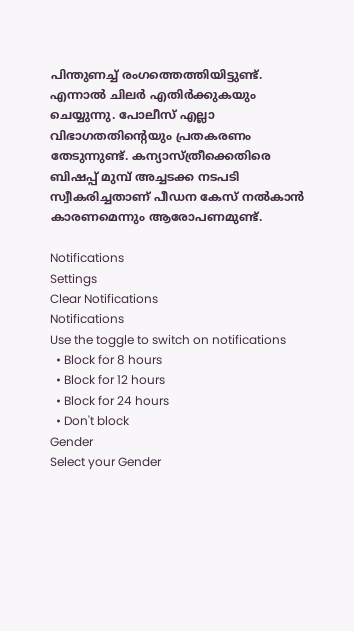പിന്തുണച്ച് രംഗത്തെത്തിയിട്ടുണ്ട്. എന്നാല്‍ ചിലര്‍ എതിര്‍ക്കുകയും ചെയ്യുന്നു. പോലീസ് എല്ലാ വിഭാഗതതിന്റെയും പ്രതകരണം തേടുന്നുണ്ട്. കന്യാസ്ത്രീക്കെതിരെ ബിഷപ്പ് മുമ്പ് അച്ചടക്ക നടപടി സ്വീകരിച്ചതാണ് പീഡന കേസ് നല്‍കാന്‍ കാരണമെന്നും ആരോപണമുണ്ട്.

Notifications
Settings
Clear Notifications
Notifications
Use the toggle to switch on notifications
  • Block for 8 hours
  • Block for 12 hours
  • Block for 24 hours
  • Don't block
Gender
Select your Gender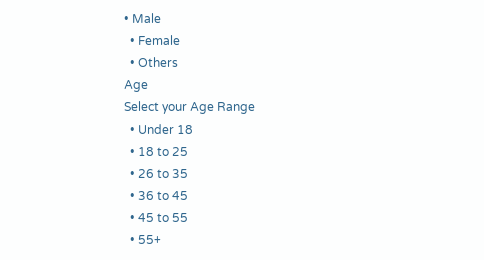• Male
  • Female
  • Others
Age
Select your Age Range
  • Under 18
  • 18 to 25
  • 26 to 35
  • 36 to 45
  • 45 to 55
  • 55+